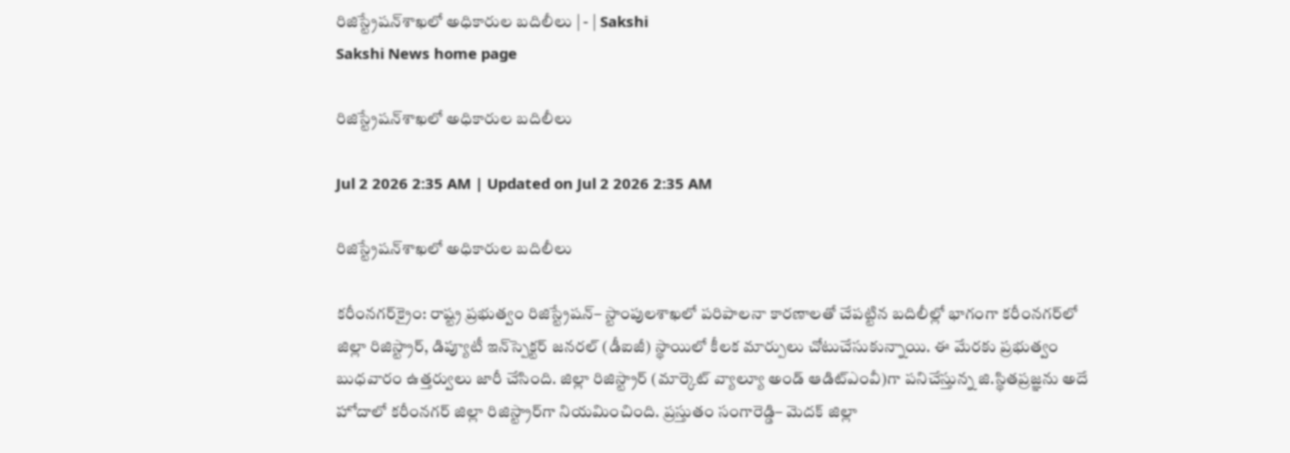రిజిస్ట్రేషన్‌శాఖలో అధికారుల బదిలీలు | - | Sakshi
Sakshi News home page

రిజిస్ట్రేషన్‌శాఖలో అధికారుల బదిలీలు

Jul 2 2026 2:35 AM | Updated on Jul 2 2026 2:35 AM

రిజిస్ట్రేషన్‌శాఖలో అధికారుల బదిలీలు

కరీంనగర్‌క్రైం: రాష్ట్ర ప్రభుత్వం రిజిస్ట్రేషన్‌– స్టాంపులశాఖలో పరిపాలనా కారణాలతో చేపట్టిన బదిలీల్లో భాగంగా కరీంనగర్‌లో జిల్లా రిజిస్ట్రార్‌, డిప్యూటీ ఇన్‌స్పెక్టర్‌ జనరల్‌ (డీఐజీ) స్థాయిలో కీలక మార్పులు చోటుచేసుకున్నాయి. ఈ మేరకు ప్రభుత్వం బుధవారం ఉత్తర్వులు జారీ చేసింది. జిల్లా రిజిస్ట్రార్‌ (మార్కెట్‌ వ్యాల్యూ అండ్‌ ఆడిట్‌ఎంవీ)గా పనిచేస్తున్న జి.స్థితప్రజ్ఞను అదే హోదాలో కరీంనగర్‌ జిల్లా రిజిస్ట్రార్‌గా నియమించింది. ప్రస్తుతం సంగారెడ్డి– మెదక్‌ జిల్లా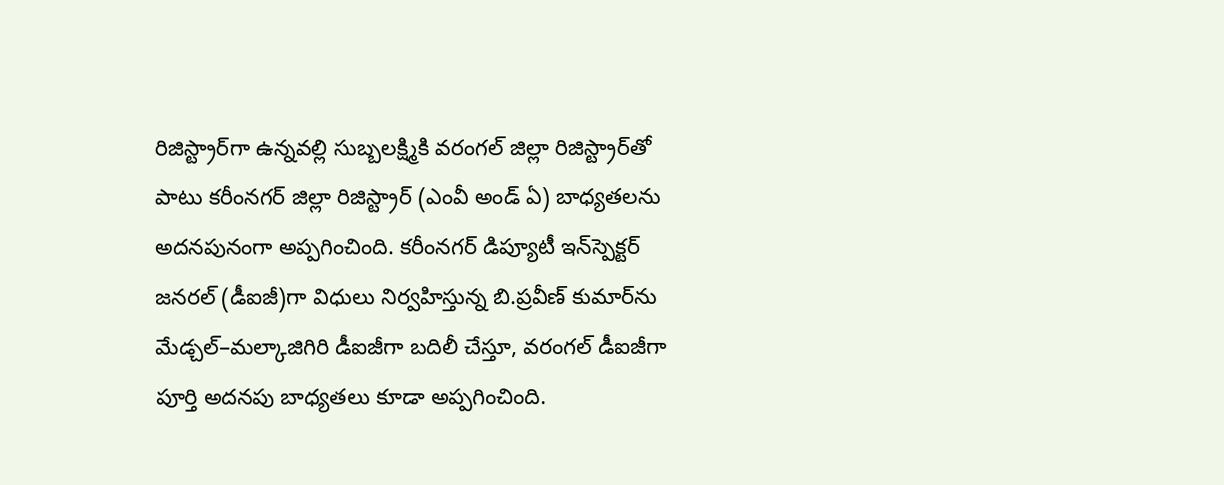రిజిస్ట్రార్‌గా ఉన్నవల్లి సుబ్బలక్ష్మికి వరంగల్‌ జిల్లా రిజిస్ట్రార్‌తో పాటు కరీంనగర్‌ జిల్లా రిజిస్ట్రార్‌ (ఎంవీ అండ్‌ ఏ) బాధ్యతలను అదనపునంగా అప్పగించింది. కరీంనగర్‌ డిప్యూటీ ఇన్‌స్పెక్టర్‌ జనరల్‌ (డీఐజీ)గా విధులు నిర్వహిస్తున్న బి.ప్రవీణ్‌ కుమార్‌ను మేడ్చల్‌–మల్కాజిగిరి డీఐజీగా బదిలీ చేస్తూ, వరంగల్‌ డీఐజీగా పూర్తి అదనపు బాధ్యతలు కూడా అప్పగించింది.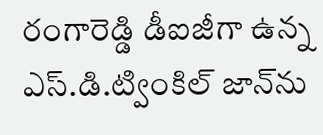రంగారెడ్డి డీఐజీగా ఉన్న ఎస్‌.డి.ట్వింకిల్‌ జాన్‌ను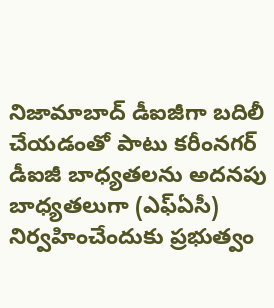నిజామాబాద్‌ డీఐజీగా బదిలీ చేయడంతో పాటు కరీంనగర్‌ డీఐజీ బాధ్యతలను అదనపు బాధ్యతలుగా (ఎఫ్‌ఏసీ) నిర్వహించేందుకు ప్రభుత్వం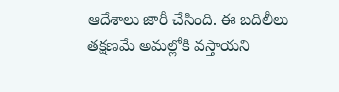ఆదేశాలు జారీ చేసింది. ఈ బదిలీలు తక్షణమే అమల్లోకి వస్తాయని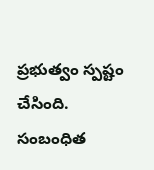ప్రభుత్వం స్పష్టం చేసింది. సంబంధిత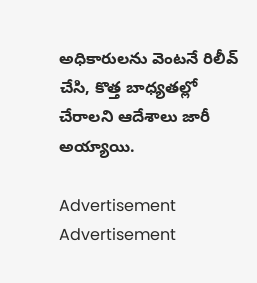అధికారులను వెంటనే రిలీవ్‌ చేసి, కొత్త బాధ్యతల్లో చేరాలని ఆదేశాలు జారీ అయ్యాయి.

Advertisement
Advertisement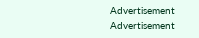Advertisement
Advertisement